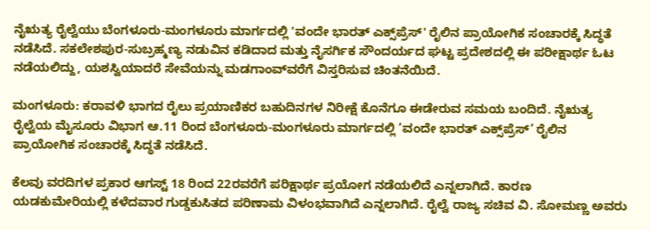ನೈಋತ್ಯ ರೈಲ್ವೆಯು ಬೆಂಗಳೂರು-ಮಂಗಳೂರು ಮಾರ್ಗದಲ್ಲಿ 'ವಂದೇ ಭಾರತ್ ಎಕ್ಸ್‌ಪ್ರೆಸ್' ರೈಲಿನ ಪ್ರಾಯೋಗಿಕ ಸಂಚಾರಕ್ಕೆ ಸಿದ್ಧತೆ ನಡೆಸಿದೆ. ಸಕಲೇಶಪುರ-ಸುಬ್ರಹ್ಮಣ್ಯ ನಡುವಿನ ಕಡಿದಾದ ಮತ್ತು ನೈಸರ್ಗಿಕ ಸೌಂದರ್ಯದ ಘಟ್ಟ ಪ್ರದೇಶದಲ್ಲಿ ಈ ಪರೀಕ್ಷಾರ್ಥ ಓಟ ನಡೆಯಲಿದ್ದು, ಯಶಸ್ವಿಯಾದರೆ ಸೇವೆಯನ್ನು ಮಡಗಾಂವ್‌ವರೆಗೆ ವಿಸ್ತರಿಸುವ ಚಿಂತನೆಯಿದೆ.

ಮಂಗಳೂರು: ಕರಾವಳಿ ಭಾಗದ ರೈಲು ಪ್ರಯಾಣಿಕರ ಬಹುದಿನಗಳ ನಿರೀಕ್ಷೆ ಕೊನೆಗೂ ಈಡೇರುವ ಸಮಯ ಬಂದಿದೆ. ನೈಋತ್ಯ ರೈಲ್ವೆಯ ಮೈಸೂರು ವಿಭಾಗ ಆ.11 ರಿಂದ ಬೆಂಗಳೂರು-ಮಂಗಳೂರು ಮಾರ್ಗದಲ್ಲಿ ‘ವಂದೇ ಭಾರತ್ ಎಕ್ಸ್‌ಪ್ರೆಸ್’ ರೈಲಿನ ಪ್ರಾಯೋಗಿಕ ಸಂಚಾರಕ್ಕೆ ಸಿದ್ಧತೆ ನಡೆಸಿದೆ.

ಕೆಲವು ವರದಿಗಳ ಪ್ರಕಾರ ಆಗಸ್ಟ್ 18 ರಿಂದ 22ರವರೆಗೆ ಪರಿಕ್ಷಾರ್ಥ ಪ್ರಯೋಗ ನಡೆಯಲಿದೆ ಎನ್ನಲಾಗಿದೆ. ಕಾರಣ ಯಡಕುಮೇರಿಯಲ್ಲಿ ಕಳೆದವಾರ ಗುಡ್ಡಕುಸಿತದ ಪರಿಣಾಮ ವಿಳಂಭವಾಗಿದೆ ಎನ್ನಲಾಗಿದೆ. ರೈಲ್ವೆ ರಾಜ್ಯ ಸಚಿವ ವಿ. ಸೋಮಣ್ಣ ಅವರು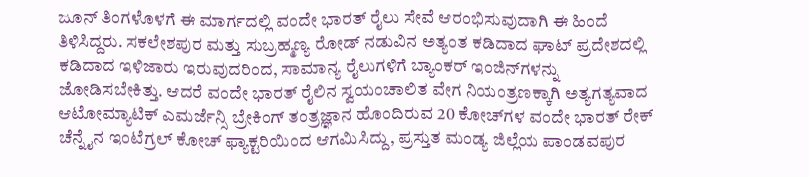ಜೂನ್ ತಿಂಗಳೊಳಗೆ ಈ ಮಾರ್ಗದಲ್ಲಿ ವಂದೇ ಭಾರತ್ ರೈಲು ಸೇವೆ ಆರಂಭಿಸುವುದಾಗಿ ಈ ಹಿಂದೆ ತಿಳಿಸಿದ್ದರು. ಸಕಲೇಶಪುರ ಮತ್ತು ಸುಬ್ರಹ್ಮಣ್ಯ ರೋಡ್ ನಡುವಿನ ಅತ್ಯಂತ ಕಡಿದಾದ ಘಾಟ್ ಪ್ರದೇಶದಲ್ಲಿ ಕಡಿದಾದ ಇಳಿಜಾರು ಇರುವುದರಿಂದ, ಸಾಮಾನ್ಯ ರೈಲುಗಳಿಗೆ ಬ್ಯಾಂಕರ್ ಇಂಜಿನ್‌ಗಳನ್ನು ಜೋಡಿಸಬೇಕಿತ್ತು. ಆದರೆ ವಂದೇ ಭಾರತ್ ರೈಲಿನ ಸ್ವಯಂಚಾಲಿತ ವೇಗ ನಿಯಂತ್ರಣಕ್ಕಾಗಿ ಅತ್ಯಗತ್ಯವಾದ ಆಟೋಮ್ಯಾಟಿಕ್ ಎಮರ್ಜೆನ್ಸಿ ಬ್ರೇಕಿಂಗ್ ತಂತ್ರಜ್ಞಾನ ಹೊಂದಿರುವ 20 ಕೋಚ್‌ಗಳ ವಂದೇ ಭಾರತ್ ರೇಕ್ ಚೆನ್ನೈನ ಇಂಟೆಗ್ರಲ್ ಕೋಚ್ ಫ್ಯಾಕ್ಟರಿಯಿಂದ ಆಗಮಿಸಿದ್ದು, ಪ್ರಸ್ತುತ ಮಂಡ್ಯ ಜಿಲ್ಲೆಯ ಪಾಂಡವಪುರ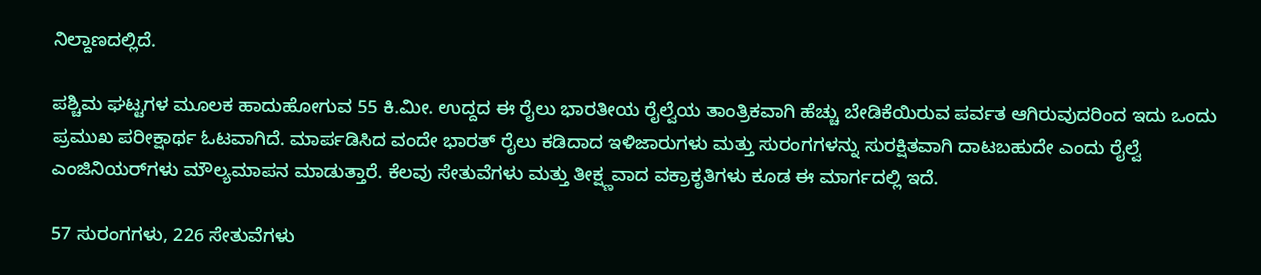ನಿಲ್ದಾಣದಲ್ಲಿದೆ.

ಪಶ್ಚಿಮ ಘಟ್ಟಗಳ ಮೂಲಕ ಹಾದುಹೋಗುವ 55 ಕಿ.ಮೀ. ಉದ್ದದ ಈ ರೈಲು ಭಾರತೀಯ ರೈಲ್ವೆಯ ತಾಂತ್ರಿಕವಾಗಿ ಹೆಚ್ಚು ಬೇಡಿಕೆಯಿರುವ ಪರ್ವತ ಆಗಿರುವುದರಿಂದ ಇದು ಒಂದು ಪ್ರಮುಖ ಪರೀಕ್ಷಾರ್ಥ ಓಟವಾಗಿದೆ. ಮಾರ್ಪಡಿಸಿದ ವಂದೇ ಭಾರತ್ ರೈಲು ಕಡಿದಾದ ಇಳಿಜಾರುಗಳು ಮತ್ತು ಸುರಂಗಗಳನ್ನು ಸುರಕ್ಷಿತವಾಗಿ ದಾಟಬಹುದೇ ಎಂದು ರೈಲ್ವೆ ಎಂಜಿನಿಯರ್‌ಗಳು ಮೌಲ್ಯಮಾಪನ ಮಾಡುತ್ತಾರೆ. ಕೆಲವು ಸೇತುವೆಗಳು ಮತ್ತು ತೀಕ್ಷ್ಣವಾದ ವಕ್ರಾಕೃತಿಗಳು ಕೂಡ ಈ ಮಾರ್ಗದಲ್ಲಿ ಇದೆ.

57 ಸುರಂಗಗಳು, 226 ಸೇತುವೆಗಳು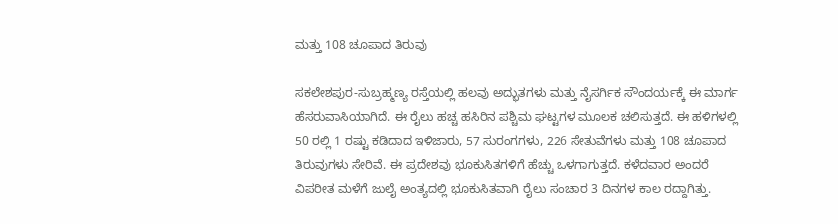ಮತ್ತು 108 ಚೂಪಾದ ತಿರುವು

ಸಕಲೇಶಪುರ-ಸುಬ್ರಹ್ಮಣ್ಯ ರಸ್ತೆಯಲ್ಲಿ ಹಲವು ಅದ್ಭುತಗಳು ಮತ್ತು ನೈಸರ್ಗಿಕ ಸೌಂದರ್ಯಕ್ಕೆ ಈ ಮಾರ್ಗ ಹೆಸರುವಾಸಿಯಾಗಿದೆ. ಈ ರೈಲು ಹಚ್ಚ ಹಸಿರಿನ ಪಶ್ಚಿಮ ಘಟ್ಟಗಳ ಮೂಲಕ ಚಲಿಸುತ್ತದೆ. ಈ ಹಳಿಗಳಲ್ಲಿ 50 ರಲ್ಲಿ 1 ರಷ್ಟು ಕಡಿದಾದ ಇಳಿಜಾರು, 57 ಸುರಂಗಗಳು, 226 ಸೇತುವೆಗಳು ಮತ್ತು 108 ಚೂಪಾದ ತಿರುವುಗಳು ಸೇರಿವೆ. ಈ ಪ್ರದೇಶವು ಭೂಕುಸಿತಗಳಿಗೆ ಹೆಚ್ಚು ಒಳಗಾಗುತ್ತದೆ. ಕಳೆದವಾರ ಅಂದರೆ ವಿಪರೀತ ಮಳೆಗೆ ಜುಲೈ ಅಂತ್ಯದಲ್ಲಿ ಭೂಕುಸಿತವಾಗಿ ರೈಲು ಸಂಚಾರ 3 ದಿನಗಳ ಕಾಲ ರದ್ದಾಗಿತ್ತು.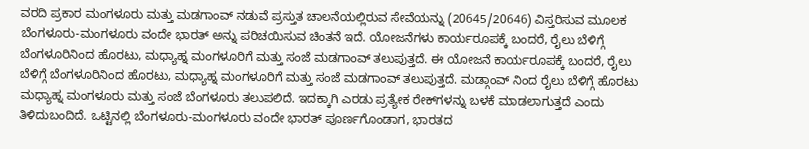ವರದಿ ಪ್ರಕಾರ ಮಂಗಳೂರು ಮತ್ತು ಮಡಗಾಂವ್ ನಡುವೆ ಪ್ರಸ್ತುತ ಚಾಲನೆಯಲ್ಲಿರುವ ಸೇವೆಯನ್ನು (20645/20646) ವಿಸ್ತರಿಸುವ ಮೂಲಕ ಬೆಂಗಳೂರು-ಮಂಗಳೂರು ವಂದೇ ಭಾರತ್ ಅನ್ನು ಪರಿಚಯಿಸುವ ಚಿಂತನೆ ಇದೆ. ಯೋಜನೆಗಳು ಕಾರ್ಯರೂಪಕ್ಕೆ ಬಂದರೆ, ರೈಲು ಬೆಳಿಗ್ಗೆ ಬೆಂಗಳೂರಿನಿಂದ ಹೊರಟು, ಮಧ್ಯಾಹ್ನ ಮಂಗಳೂರಿಗೆ ಮತ್ತು ಸಂಜೆ ಮಡಗಾಂವ್ ತಲುಪುತ್ತದೆ. ಈ ಯೋಜನೆ ಕಾರ್ಯರೂಪಕ್ಕೆ ಬಂದರೆ, ರೈಲು ಬೆಳಿಗ್ಗೆ ಬೆಂಗಳೂರಿನಿಂದ ಹೊರಟು, ಮಧ್ಯಾಹ್ನ ಮಂಗಳೂರಿಗೆ ಮತ್ತು ಸಂಜೆ ಮಡಗಾಂವ್ ತಲುಪುತ್ತದೆ. ಮಡ್ಗಾಂವ್ ನಿಂದ ರೈಲು ಬೆಳಿಗ್ಗೆ ಹೊರಟು ಮಧ್ಯಾಹ್ನ ಮಂಗಳೂರು ಮತ್ತು ಸಂಜೆ ಬೆಂಗಳೂರು ತಲುಪಲಿದೆ. ಇದಕ್ಕಾಗಿ ಎರಡು ಪ್ರತ್ಯೇಕ ರೇಕ್‌ಗಳನ್ನು ಬಳಕೆ ಮಾಡಲಾಗುತ್ತದೆ ಎಂದು ತಿಳಿದುಬಂದಿದೆ. ಒಟ್ಟಿನಲ್ಲಿ ಬೆಂಗಳೂರು-ಮಂಗಳೂರು ವಂದೇ ಭಾರತ್ ಪೂರ್ಣಗೊಂಡಾಗ, ಭಾರತದ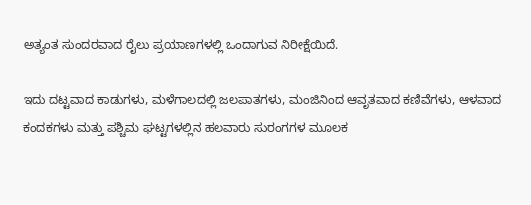ಅತ್ಯಂತ ಸುಂದರವಾದ ರೈಲು ಪ್ರಯಾಣಗಳಲ್ಲಿ ಒಂದಾಗುವ ನಿರೀಕ್ಷೆಯಿದೆ.

ಇದು ದಟ್ಟವಾದ ಕಾಡುಗಳು, ಮಳೆಗಾಲದಲ್ಲಿ ಜಲಪಾತಗಳು, ಮಂಜಿನಿಂದ ಆವೃತವಾದ ಕಣಿವೆಗಳು, ಆಳವಾದ ಕಂದಕಗಳು ಮತ್ತು ಪಶ್ಚಿಮ ಘಟ್ಟಗಳಲ್ಲಿನ ಹಲವಾರು ಸುರಂಗಗಳ ಮೂಲಕ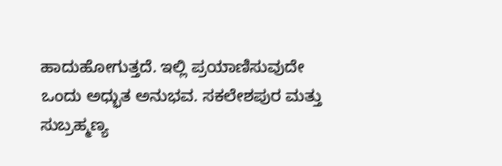ಹಾದುಹೋಗುತ್ತದೆ. ಇಲ್ಲಿ ಪ್ರಯಾಣಿಸುವುದೇ ಒಂದು ಅಧ್ಭುತ ಅನುಭವ. ಸಕಲೇಶಪುರ ಮತ್ತು ಸುಬ್ರಹ್ಮಣ್ಯ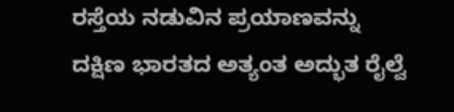ರಸ್ತೆಯ ನಡುವಿನ ಪ್ರಯಾಣವನ್ನು ದಕ್ಷಿಣ ಭಾರತದ ಅತ್ಯಂತ ಅದ್ಭುತ ರೈಲ್ವೆ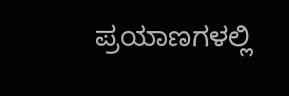ಪ್ರಯಾಣಗಳಲ್ಲಿ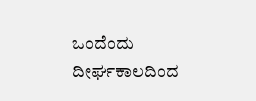ಒಂದೆಂದು ದೀರ್ಘಕಾಲದಿಂದ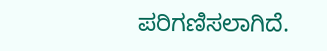ಪರಿಗಣಿಸಲಾಗಿದೆ.